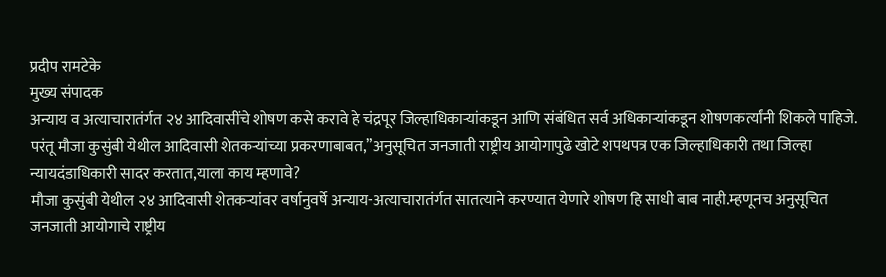प्रदीप रामटेके
मुख्य संपादक
अन्याय व अत्याचारातंर्गत २४ आदिवासींचे शोषण कसे करावे हे चंद्रपूर जिल्हाधिकाऱ्यांकडून आणि संबंधित सर्व अधिकाऱ्यांकडून शोषणकर्त्यांनी शिकले पाहिजे.
परंतू मौजा कुसुंबी येथील आदिवासी शेतकऱ्यांच्या प्रकरणाबाबत,”अनुसूचित जनजाती राष्ट्रीय आयोगापुढे खोटे शपथपत्र एक जिल्हाधिकारी तथा जिल्हा न्यायदंडाधिकारी सादर करतात,याला काय म्हणावे?
मौजा कुसुंबी येथील २४ आदिवासी शेतकऱ्यांवर वर्षानुवर्षे अन्याय-अत्याचारातंर्गत सातत्याने करण्यात येणारे शोषण हि साधी बाब नाही.म्हणूनच अनुसूचित जनजाती आयोगाचे राष्ट्रीय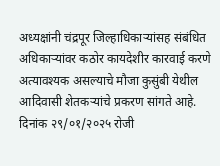अध्यक्षांनी चंद्रपूर जिल्हाधिकाऱ्यांसह संबंधित अधिकाऱ्यांवर कठोर कायदेशीर कारवाई करणे अत्यावश्यक असल्याचे मौजा कुसुंबी येथील आदिवासी शेतकऱ्यांचे प्रकरण सांगते आहे.
दिनांक २९/०१/२०२५ रोजी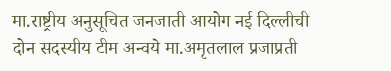मा.राष्ट्रीय अनुसूचित जनजाती आयोग नई दिल्लीची दोन सदस्यीय टीम अन्वये मा.अमृतलाल प्रजाप्रती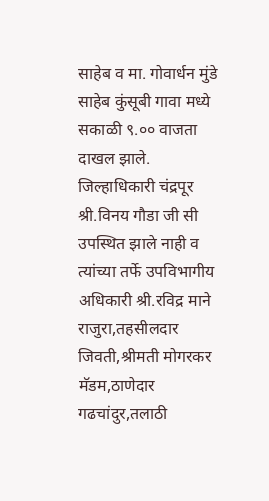साहेब व मा. गोवार्धन मुंडे साहेब कुंसूबी गावा मध्ये सकाळी ९.०० वाजता दाखल झाले.
जिल्हाधिकारी चंद्रपूर श्री.विनय गौडा जी सी उपस्थित झाले नाही व त्यांच्या तर्फे उपविभागीय अधिकारी श्री.रविद्र माने राजुरा,तहसीलदार जिवती,श्रीमती मोगरकर मॅडम,ठाणेदार गढचांदुर,तलाठी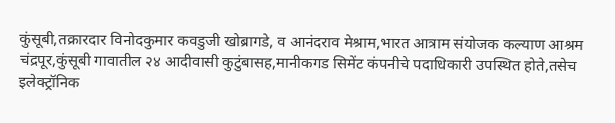कुंसूबी,तक्रारदार विनोदकुमार कवडुजी खोब्रागडे, व आनंदराव मेश्राम,भारत आत्राम संयोजक कल्याण आश्रम चंद्रपूर,कुंसूबी गावातील २४ आदीवासी कुटुंबासह,मानीकगड सिमेंट कंपनीचे पदाधिकारी उपस्थित होते,तसेच इलेक्ट्रॉनिक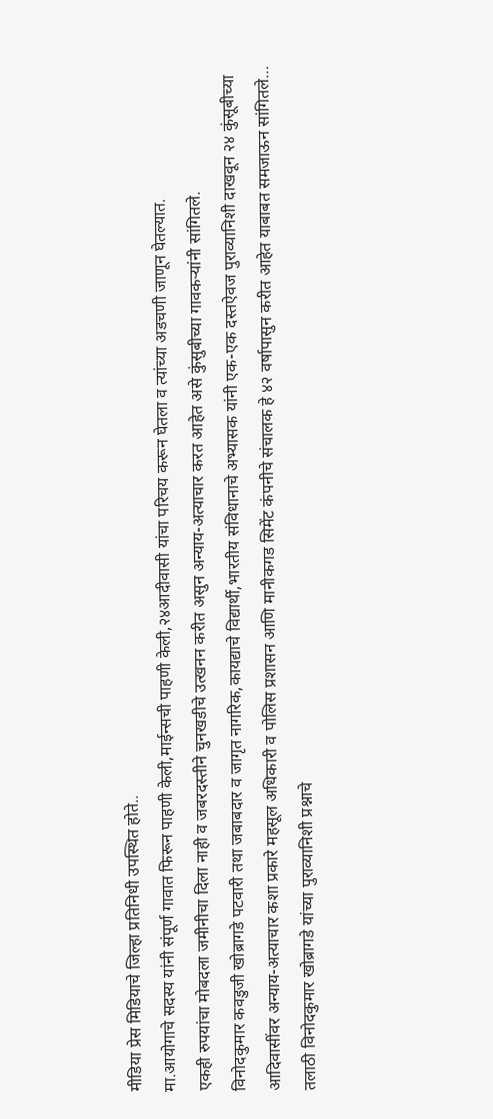मीडिया प्रेस मिडियाचे जिल्हा प्रतिनिधी उपस्थित होते..
मा.आयोगाचे सदस्य यांनी संपूर्ण गावात फिरून पाहणी केली,माईन्सची पाहणी केली,२४आदीवासी यांचा परिचय करून घेतला व त्यांच्या अडचणी जाणून घेतल्यात.
एकही रुपयांचा मोबदला जमीनीचा दिला नाही व जबरदस्तीने चुनखडीचे उत्खनन करीत असुन अन्याय-अत्याचार करत आहेत असे कुंसुबीच्या गावकऱ्यांनी सांगितले.
विनोदकुमार कवडुजी खोब्रागडे पटवारी तथा जबाबदार व जागृत नागरिक,कायद्याचे विद्यार्थी,भारतीय संविधानाचे अभ्यासक यांनी एक-एक दस्तऐवज पुराव्यानिशी दाखवून २४ कुंसूबीच्या आदिवासींवर अन्याय-अत्याचार कशा प्रकारे महसूल अधिकारी व पोलिस प्रशासन आणि मानीकगड सिमेंट कंपनीचे संचालक हे ४२ वर्षापासुन करीत आहेत याबाबत समजाऊन सांगितले…
तलाठी विनोदकुमार खोब्रागडे यांच्या पुराव्यानिशी प्रश्नाचे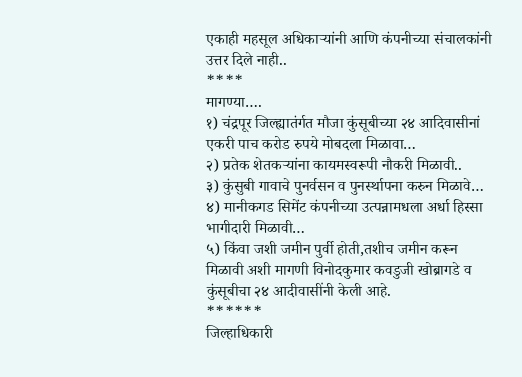एकाही महसूल अधिकाऱ्यांनी आणि कंपनीच्या संचालकांनी उत्तर दिले नाही..
****
मागण्या….
१) चंद्रपूर जिल्ह्यातंर्गत मौजा कुंसूबीच्या २४ आदिवासीनां एकरी पाच करोड रुपये मोबदला मिळावा…
२) प्रतेक शेतकऱ्यांना कायमस्वरूपी नौकरी मिळावी..
३) कुंसुबी गावाचे पुनर्वसन व पुनर्स्थापना करुन मिळावे…
४) मानीकगड सिमेंट कंपनीच्या उत्पन्नामधला अर्धा हिस्सा भागीदारी मिळावी…
५) किंवा जशी जमीन पुर्वी होती,तशीच जमीन करून मिळावी अशी मागणी विनोदकुमार कवडुजी खोब्रागडे व कुंसूबीचा २४ आदीवासींनी केली आहे.
******
जिल्हाधिकारी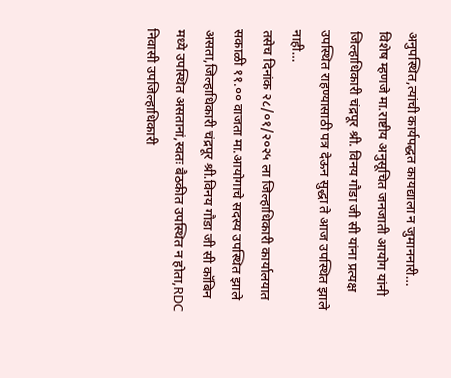अनुपस्थित,त्यांची कार्यपद्धत कायद्याला न जुमाननारी…
विशेष म्हणजे मा.राष्टीय अनुसूचित जनजाती आयोग यांनी जिल्हाधिकारी चंद्रपूर श्री. विनय गौडा जी सी यांना प्रत्यक्ष उपस्थित राहण्यासाठी पत्र देऊन सुद्धा ते आज उपस्थित झाले नाही…
तसेच दिनांक २८/०१/२०२५ ला जिल्हाधिकारी कार्यालयात सकाळी ११.०० वाजता मा.आयोगाचे सदस्य उपस्थित झाले असता,जिल्हाधिकारी चंद्रपूर श्री.विनय गौडा जी सी कॉबिन मध्ये उपस्थित असतानां,स्वतः बैठकीत उपस्थित न होता,RDC निवासी उपजिल्हाधिकारी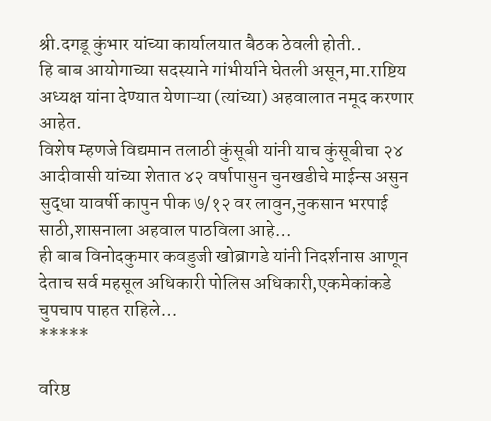श्री.दगडू कुंभार यांच्या कार्यालयात बैठक ठेवली होती..
हि बाब आयोगाच्या सदस्याने गांभीर्याने घेतली असून,मा.राष्टिय अध्यक्ष यांना देण्यात येणाऱ्या (त्यांच्या) अहवालात नमूद करणार आहेत.
विशेष म्हणजे विद्यमान तलाठी कुंसूबी यांनी याच कुंसूबीचा २४ आदीवासी यांच्या शेतात ४२ वर्षापासुन चुनखडीचे माईन्स असुन सुद्धा यावर्षी कापुन पीक ७/१२ वर लावुन,नुकसान भरपाई साठी,शासनाला अहवाल पाठविला आहे…
ही बाब विनोदकुमार कवडुजी खोब्रागडे यांनी निदर्शनास आणून देताच सर्व महसूल अधिकारी पोलिस अधिकारी,एकमेकांकडे चुपचाप पाहत राहिले…
*****

वरिष्ठ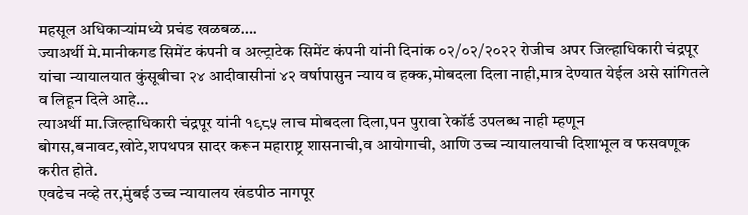महसूल अधिकाऱ्यांमध्ये प्रचंड खळबळ….
ज्याअर्थी मे.मानीकगड सिमेंट कंपनी व अल्ट्राटेक सिमेंट कंपनी यांनी दिनांक ०२/०२/२०२२ रोजीच अपर जिल्हाधिकारी चंद्रपूर यांचा न्यायालयात कुंसूबीचा २४ आदीवासीनां ४२ वर्षापासुन न्याय व हक्क,मोबदला दिला नाही,मात्र देण्यात येईल असे सांगितले व लिहून दिले आहे…
त्याअर्थी मा.जिल्हाधिकारी चंद्रपूर यांनी १९८५ लाच मोबदला दिला,पन पुरावा रेकॉर्ड उपलब्ध नाही म्हणून बोगस,बनावट,खोटे,शपथपत्र सादर करून महाराष्ट्र शासनाची,व आयोगाची, आणि उच्च न्यायालयाची दिशाभूल व फसवणूक करीत होते.
एवढेच नव्हे तर,मुंबई उच्च न्यायालय खंडपीठ नागपूर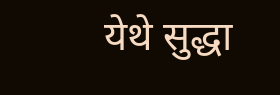येथे सुद्धा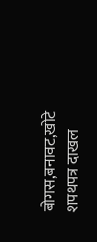बोगस,बनावट,खोटे शपथपत्र दाखल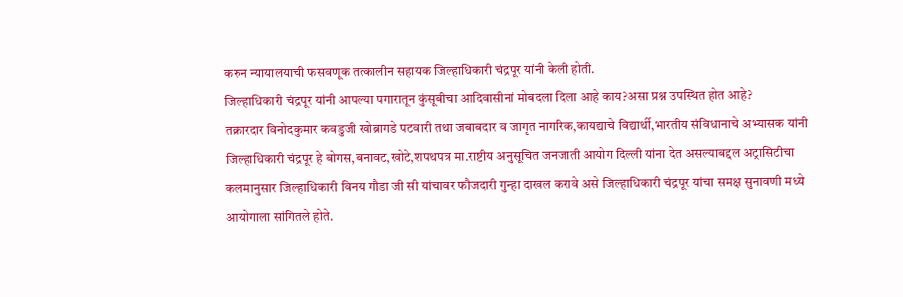करुन न्यायालयाची फसवणूक तत्कालीन सहायक जिल्हाधिकारी चंद्रपूर यांनी केली होती.
जिल्हाधिकारी चंद्रपूर यांनी आपल्या पगारातून कुंसूबीचा आदिवासीनां मोबदला दिला आहे काय?असा प्रश्न उपस्थित होत आहे?
तक्रारदार विनोदकुमार कवडुजी खोब्रागडे पटवारी तथा जबाबदार व जागृत नागरिक,कायद्याचे विद्यार्थी,भारतीय संविधानाचे अभ्यासक यांनी जिल्हाधिकारी चंद्रपूर हे बोगस,बनावट,खोटे,शपथपत्र मा.राष्टीय अनुसूचित जनजाती आयोग दिल्ली यांना देत असल्याबद्दल अट्रासिटीचा कलमानुसार जिल्हाधिकारी विनय गौडा जी सी यांचावर फौजदारी गुन्हा दाखल करावे असे जिल्हाधिकारी चंद्रपूर यांचा समक्ष सुनावणी मध्ये आयोगाला सांगितले होते.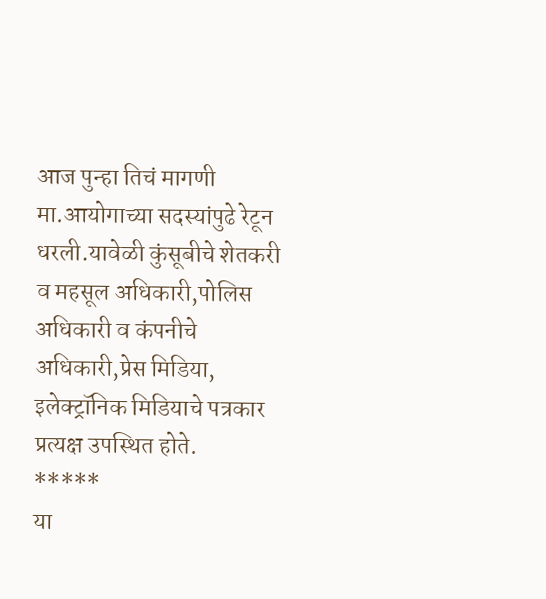आज पुन्हा तिचं मागणी मा.आयोगाच्या सदस्यांपुढे रेटून धरली.यावेळी कुंसूबीचे शेतकरी व महसूल अधिकारी,पोलिस अधिकारी व कंपनीचे अधिकारी,प्रेस मिडिया, इलेक्ट्रॉनिक मिडियाचे पत्रकार प्रत्यक्ष उपस्थित होते.
*****
या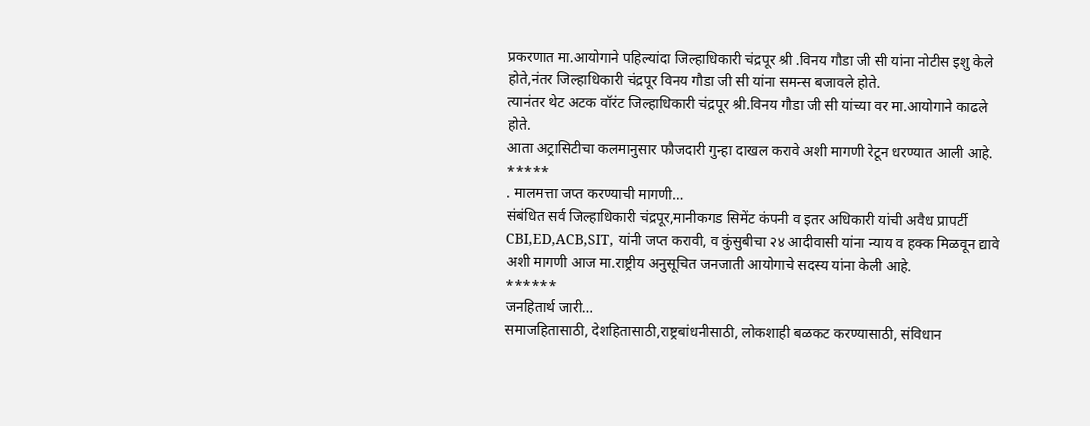प्रकरणात मा.आयोगाने पहिल्यांदा जिल्हाधिकारी चंद्रपूर श्री .विनय गौडा जी सी यांना नोटीस इशु केले होते,नंतर जिल्हाधिकारी चंद्रपूर विनय गौडा जी सी यांना समन्स बजावले होते.
त्यानंतर थेट अटक वॉरंट जिल्हाधिकारी चंद्रपूर श्री.विनय गौडा जी सी यांच्या वर मा.आयोगाने काढले होते.
आता अट्रासिटीचा कलमानुसार फौजदारी गुन्हा दाखल करावे अशी मागणी रेटून धरण्यात आली आहे.
*****
. मालमत्ता जप्त करण्याची मागणी…
संबंधित सर्व जिल्हाधिकारी चंद्रपूर,मानीकगड सिमेंट कंपनी व इतर अधिकारी यांची अवैध प्रापर्टी CBI,ED,ACB,SIT, यांनी जप्त करावी, व कुंसुबीचा २४ आदीवासी यांना न्याय व हक्क मिळवून द्यावे अशी मागणी आज मा.राष्ट्रीय अनुसूचित जनजाती आयोगाचे सदस्य यांना केली आहे.
******
जनहितार्थ जारी…
समाजहितासाठी, देशहितासाठी,राष्ट्रबांधनीसाठी, लोकशाही बळकट करण्यासाठी, संविधान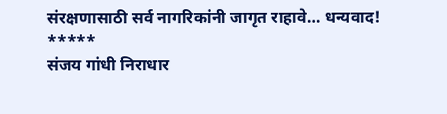संरक्षणासाठी सर्व नागरिकांनी जागृत राहावे… धन्यवाद!
*****
संजय गांधी निराधार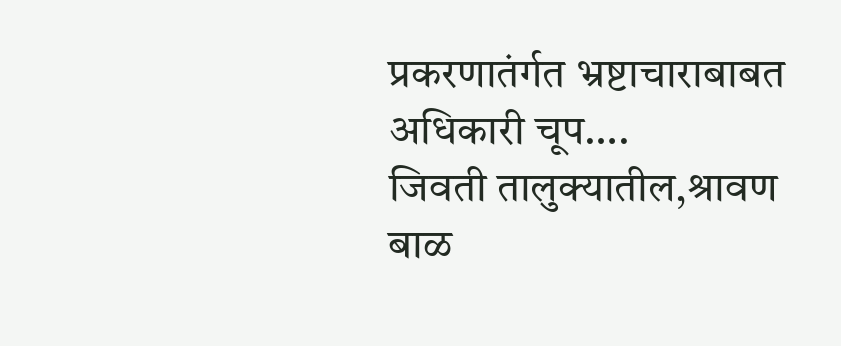प्रकरणातंर्गत भ्रष्टाचाराबाबत अधिकारी चूप….
जिवती तालुक्यातील,श्रावण बाळ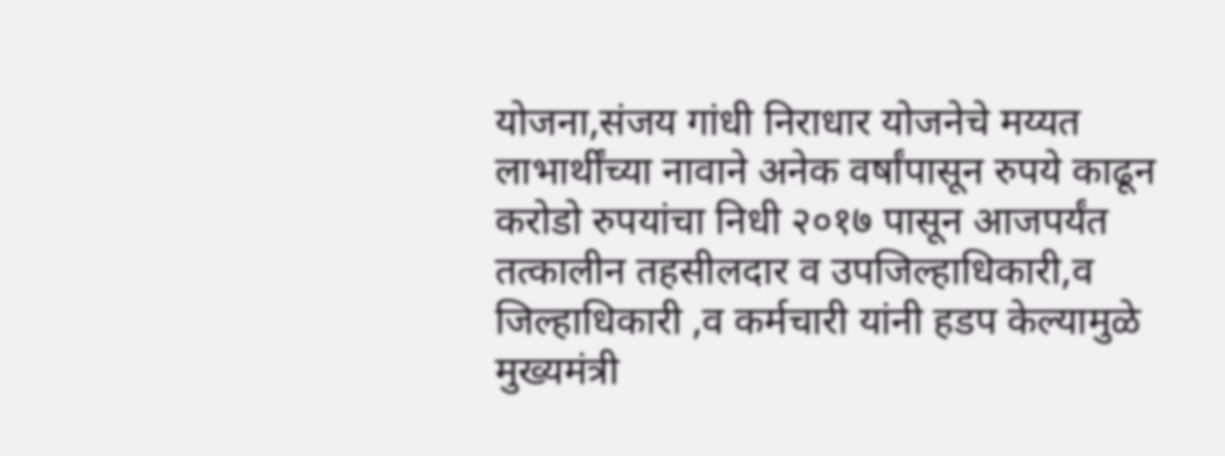योजना,संजय गांधी निराधार योजनेचे मय्यत लाभार्थींच्या नावाने अनेक वर्षांपासून रुपये काढून करोडो रुपयांचा निधी २०१७ पासून आजपर्यंत तत्कालीन तहसीलदार व उपजिल्हाधिकारी,व जिल्हाधिकारी ,व कर्मचारी यांनी हडप केल्यामुळे मुख्यमंत्री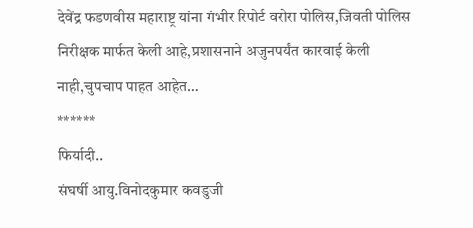देवेंद्र फडणवीस महाराष्ट्र यांना गंभीर रिपोर्ट वरोरा पोलिस,जिवती पोलिस निरीक्षक मार्फत केली आहे,प्रशासनाने अजुनपर्यंत कारवाई केली नाही,चुपचाप पाहत आहेत…
******
फिर्यादी..
संघर्षी आयु.विनोदकुमार कवडुजी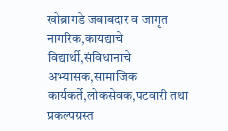खोब्रागडे जबाबदार व जागृत नागरिक,कायद्याचे विद्यार्थी,संविधानाचे अभ्यासक,सामाजिक कार्यकर्ते,लोकसेवक,पटवारी तथा प्रकल्पग्रस्त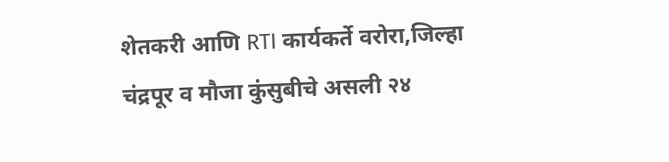शेतकरी आणि RTI कार्यकर्ते वरोरा,जिल्हा चंद्रपूर व मौजा कुंसुबीचे असली २४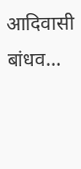आदिवासी बांधव…